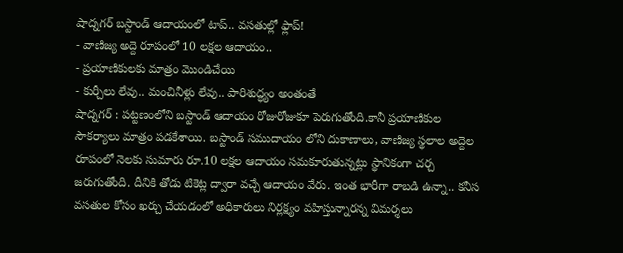షాద్నగర్ బస్టాండ్ ఆదాయంలో టాప్.. వసతుల్లో ఫ్లాప్!
- వాణిజ్య అద్దె రూపంలో 10 లక్షల ఆదాయం..
- ప్రయాణికులకు మాత్రం మొండిచేయి
- కుర్చీలు లేవు.. మంచినీళ్లు లేవు.. పారిశుద్ధ్యం అంతంతే
షాద్నగర్ : పట్టణంలోని బస్టాండ్ ఆదాయం రోజురోజుకూ పెరుగుతోంది.కానీ ప్రయాణికుల సౌకర్యాలు మాత్రం పడకేశాయి. బస్టాండ్ సముదాయం లోని దుకాణాలు, వాణిజ్య స్థలాల అద్దెల రూపంలో నెలకు సుమారు రూ.10 లక్షల ఆదాయం సమకూరుతున్నట్లు స్థానికంగా చర్చ జరుగుతోంది. దీనికి తోడు టికెట్ల ద్వారా వచ్చే ఆదాయం వేరు. ఇంత భారీగా రాబడి ఉన్నా.. కనీస వసతుల కోసం ఖర్చు చేయడంలో అధికారులు నిర్లక్ష్యం వహిస్తున్నారన్న విమర్శలు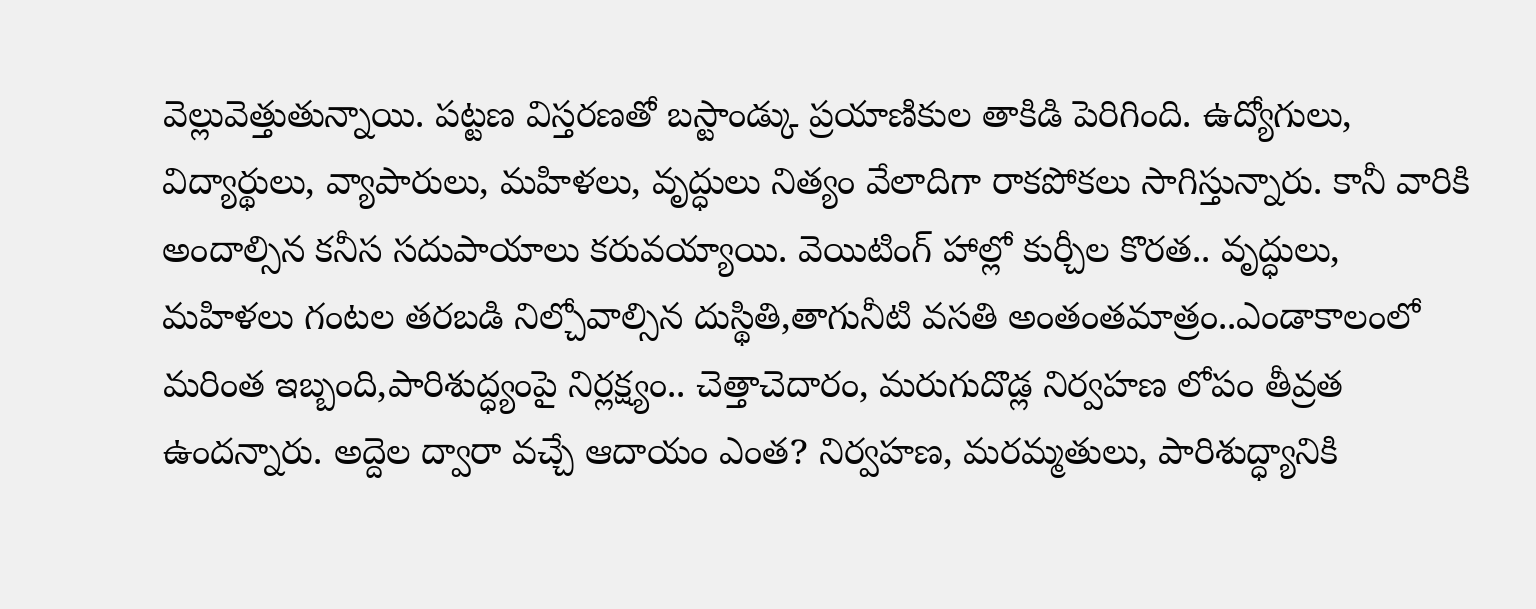వెల్లువెత్తుతున్నాయి. పట్టణ విస్తరణతో బస్టాండ్కు ప్రయాణికుల తాకిడి పెరిగింది. ఉద్యోగులు, విద్యార్థులు, వ్యాపారులు, మహిళలు, వృద్ధులు నిత్యం వేలాదిగా రాకపోకలు సాగిస్తున్నారు. కానీ వారికి అందాల్సిన కనీస సదుపాయాలు కరువయ్యాయి. వెయిటింగ్ హాల్లో కుర్చీల కొరత.. వృద్ధులు, మహిళలు గంటల తరబడి నిల్చోవాల్సిన దుస్థితి,తాగునీటి వసతి అంతంతమాత్రం..ఎండాకాలంలో మరింత ఇబ్బంది,పారిశుద్ధ్యంపై నిర్లక్ష్యం.. చెత్తాచెదారం, మరుగుదొడ్ల నిర్వహణ లోపం తీవ్రత ఉందన్నారు. అద్దెల ద్వారా వచ్చే ఆదాయం ఎంత? నిర్వహణ, మరమ్మతులు, పారిశుద్ధ్యానికి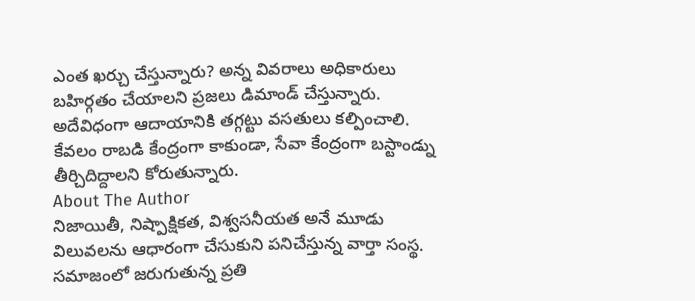ఎంత ఖర్చు చేస్తున్నారు? అన్న వివరాలు అధికారులు బహిర్గతం చేయాలని ప్రజలు డిమాండ్ చేస్తున్నారు. అదేవిధంగా ఆదాయానికి తగ్గట్టు వసతులు కల్పించాలి. కేవలం రాబడి కేంద్రంగా కాకుండా, సేవా కేంద్రంగా బస్టాండ్ను తీర్చిదిద్దాలని కోరుతున్నారు.
About The Author
నిజాయితీ, నిష్పాక్షికత, విశ్వసనీయత అనే మూడు విలువలను ఆధారంగా చేసుకుని పనిచేస్తున్న వార్తా సంస్థ. సమాజంలో జరుగుతున్న ప్రతి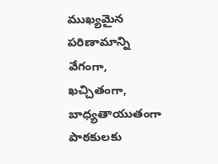ముఖ్యమైన పరిణామాన్ని వేగంగా, ఖచ్చితంగా, బాధ్యతాయుతంగా పాఠకులకు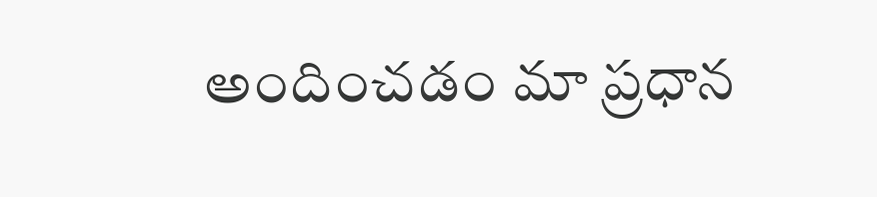అందించడం మా ప్రధాన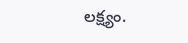లక్ష్యం.